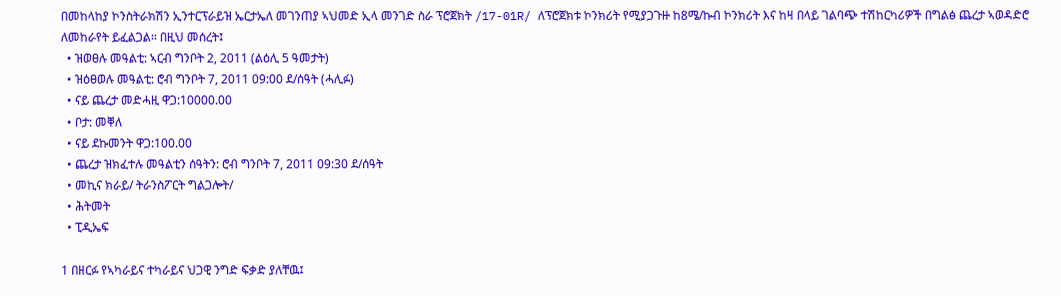በመከላከያ ኮንስትራክሽን ኢንተርፕራይዝ ኤርታኤለ መገንጠያ ኣህመድ ኢላ መንገድ ስራ ፕሮጀክት /17-01R/ ለፕሮጀክቱ ኮንክሪት የሚያጋጉዙ ከ8ሜ/ኩብ ኮንክሪት እና ከዛ በላይ ገልባጭ ተሽከርካሪዎች በግልፅ ጨረታ ኣወዳድሮ ለመከራየት ይፈልጋል፡፡ በዚህ መሰረት፤
  • ዝወፀሉ መዓልቲ: ኣርብ ግንቦት 2, 2011 (ልዕሊ 5 ዓመታት)
  • ዝዕፀወሉ መዓልቲ: ሮብ ግንቦት 7, 2011 09:00 ደ/ሰዓት (ሓሊፉ)
  • ናይ ጨረታ መድሓዚ ዋጋ:10000.00
  • ቦታ: መቐለ
  • ናይ ደኩመንት ዋጋ:100.00
  • ጨረታ ዝክፈተሉ መዓልቲን ሰዓትን: ሮብ ግንቦት 7, 2011 09:30 ደ/ሰዓት
  • መኪና ክራይ/ ትራንስፖርት ግልጋሎት/
  • ሕትመት
  • ፒዲኤፍ

1 በዘርፉ የኣካራይና ተካራይና ህጋዊ ንግድ ፍቃድ ያለቸዉ፤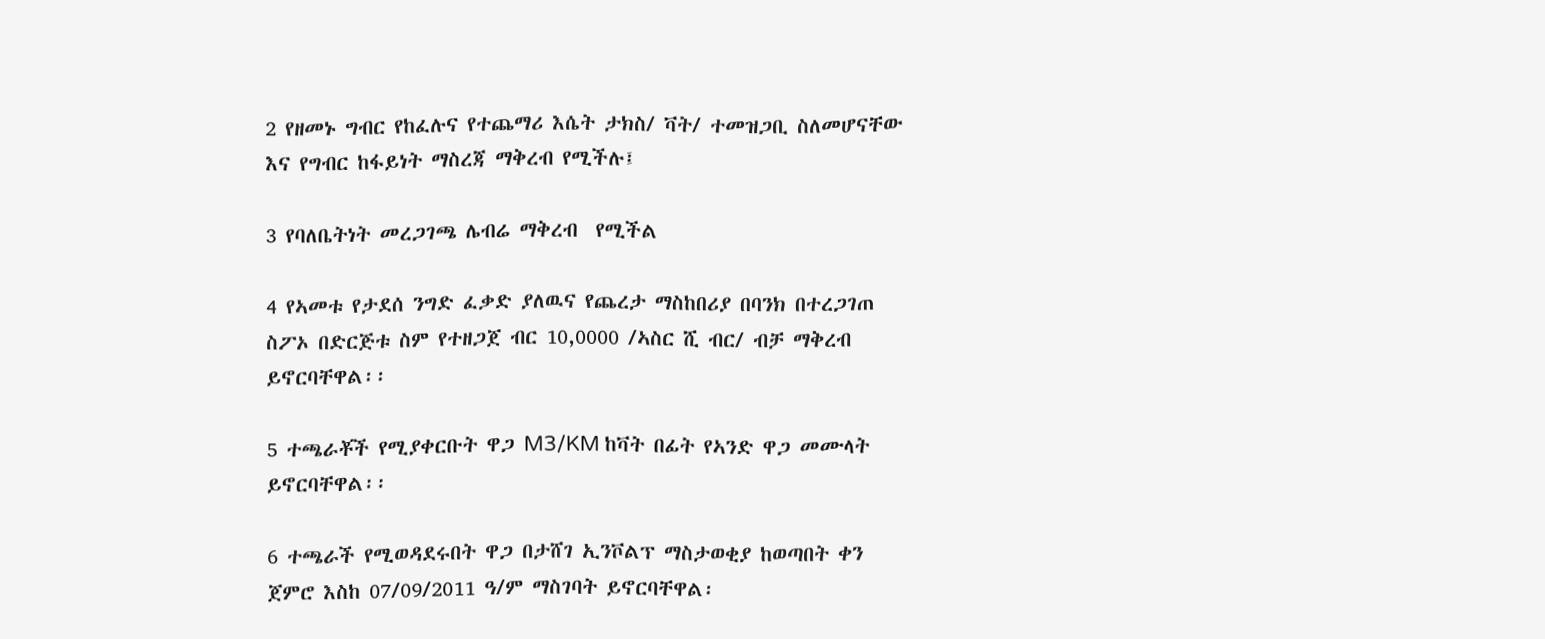2 የዘመኑ ግብር የከፈሉና የተጨማሪ እሴት ታክስ/ ቫት/ ተመዝጋቢ ስለመሆናቸው እና የግብር ከፋይነት ማስረጃ ማቅረብ የሚችሉ፤

3 የባለቤትነት መረጋገጫ ሌብሬ ማቅረብ  የሚችል

4 የኣመቱ የታደሰ ንግድ ፈቃድ ያለዉና የጨረታ ማስከበሪያ በባንክ በተረጋገጠ ስፖኦ በድርጅቱ ስም የተዘጋጀ ብር 10,0000 /ኣስር ሺ ብር/ ብቻ ማቅረብ ይኖርባቸዋል፡፡

5 ተጫራቾች የሚያቀርቡት ዋጋ M3/KM ከቫት በፊት የኣንድ ዋጋ መሙላት ይኖርባቸዋል፡፡

6 ተጫራች የሚወዳደሩበት ዋጋ በታሸገ ኢንቮልፕ ማስታወቂያ ከወጣበት ቀን ጀምሮ እስከ 07/09/2011 ዓ/ም ማስገባት ይኖርባቸዋል፡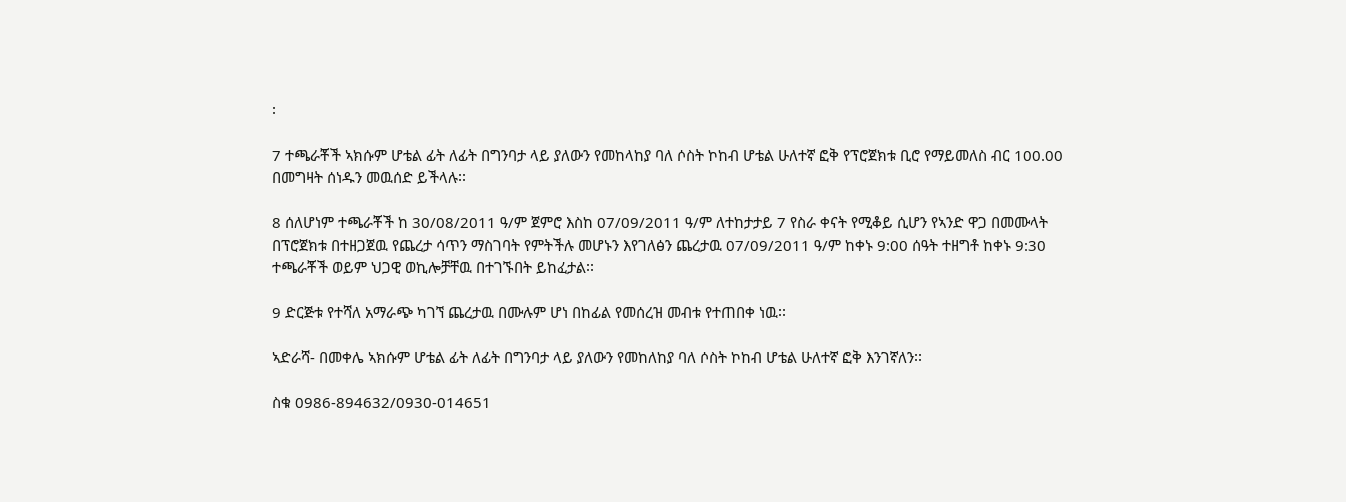፡

7 ተጫራቾች ኣክሱም ሆቴል ፊት ለፊት በግንባታ ላይ ያለውን የመከላከያ ባለ ሶስት ኮከብ ሆቴል ሁለተኛ ፎቅ የፕሮጀክቱ ቢሮ የማይመለስ ብር 100.00 በመግዛት ሰነዱን መዉሰድ ይችላሉ፡፡

8 ሰለሆነም ተጫራቾች ከ 30/08/2011 ዓ/ም ጀምሮ እስከ 07/09/2011 ዓ/ም ለተከታታይ 7 የስራ ቀናት የሚቆይ ሲሆን የኣንድ ዋጋ በመሙላት በፕሮጀክቱ በተዘጋጀዉ የጨረታ ሳጥን ማስገባት የምትችሉ መሆኑን እየገለፅን ጨረታዉ 07/09/2011 ዓ/ም ከቀኑ 9:00 ሰዓት ተዘግቶ ከቀኑ 9:30 ተጫራቾች ወይም ህጋዊ ወኪሎቻቸዉ በተገኙበት ይከፈታል፡፡

9 ድርጅቱ የተሻለ አማራጭ ካገኘ ጨረታዉ በሙሉም ሆነ በከፊል የመሰረዝ መብቱ የተጠበቀ ነዉ፡፡

ኣድራሻ- በመቀሌ ኣክሱም ሆቴል ፊት ለፊት በግንባታ ላይ ያለውን የመከለከያ ባለ ሶስት ኮከብ ሆቴል ሁለተኛ ፎቅ እንገኛለን፡፡

ስቁ 0986-894632/0930-014651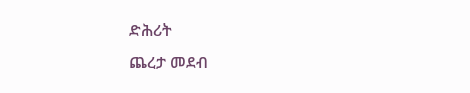ድሕሪት
ጨረታ መደብ